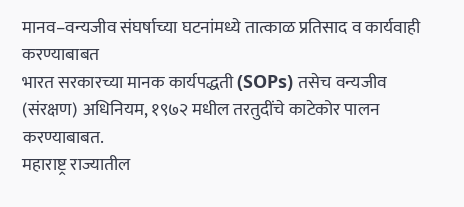मानव–वन्यजीव संघर्षाच्या घटनांमध्ये तात्काळ प्रतिसाद व कार्यवाही करण्याबाबत
भारत सरकारच्या मानक कार्यपद्धती (SOPs) तसेच वन्यजीव (संरक्षण) अधिनियम, १९७२ मधील तरतुदींचे काटेकोर पालन करण्याबाबत.
महाराष्ट्र राज्यातील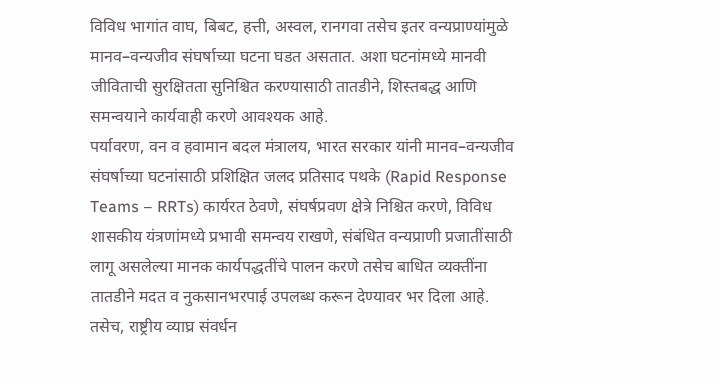विविध भागांत वाघ, बिबट, हत्ती, अस्वल, रानगवा तसेच इतर वन्यप्राण्यांमुळे मानव–वन्यजीव संघर्षाच्या घटना घडत असतात. अशा घटनांमध्ये मानवी जीविताची सुरक्षितता सुनिश्चित करण्यासाठी तातडीने, शिस्तबद्ध आणि समन्वयाने कार्यवाही करणे आवश्यक आहे.
पर्यावरण, वन व हवामान बदल मंत्रालय, भारत सरकार यांनी मानव–वन्यजीव संघर्षाच्या घटनांसाठी प्रशिक्षित जलद प्रतिसाद पथके (Rapid Response Teams – RRTs) कार्यरत ठेवणे, संघर्षप्रवण क्षेत्रे निश्चित करणे, विविध शासकीय यंत्रणांमध्ये प्रभावी समन्वय राखणे, संबंधित वन्यप्राणी प्रजातींसाठी लागू असलेल्या मानक कार्यपद्धतींचे पालन करणे तसेच बाधित व्यक्तींना तातडीने मदत व नुकसानभरपाई उपलब्ध करून देण्यावर भर दिला आहे.
तसेच, राष्ट्रीय व्याघ्र संवर्धन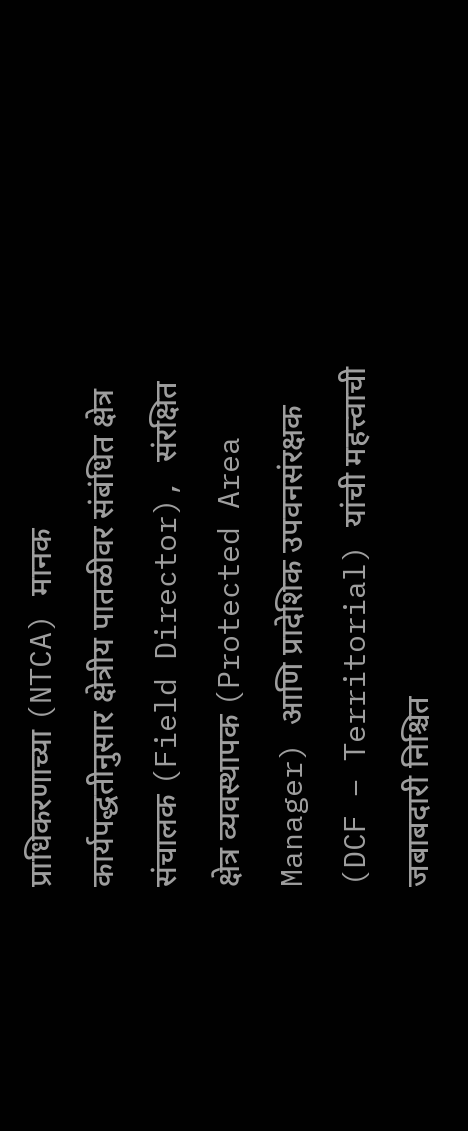प्राधिकरणाच्या (NTCA) मानक कार्यपद्धतीनुसार क्षेत्रीय पातळीवर संबंधित क्षेत्र संचालक (Field Director), संरक्षित क्षेत्र व्यवस्थापक (Protected Area Manager) आणि प्रादेशिक उपवनसंरक्षक (DCF – Territorial) यांची महत्त्वाची जबाबदारी निश्चित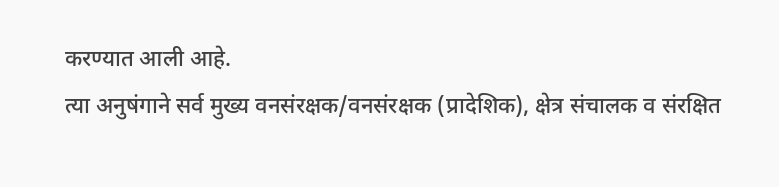करण्यात आली आहे.
त्या अनुषंगाने सर्व मुख्य वनसंरक्षक/वनसंरक्षक (प्रादेशिक), क्षेत्र संचालक व संरक्षित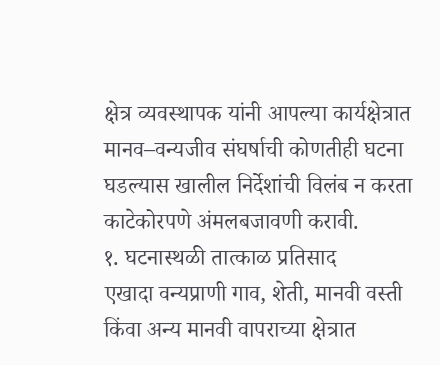क्षेत्र व्यवस्थापक यांनी आपल्या कार्यक्षेत्रात मानव–वन्यजीव संघर्षाची कोणतीही घटना घडल्यास खालील निर्देशांची विलंब न करता काटेकोरपणे अंमलबजावणी करावी.
१. घटनास्थळी तात्काळ प्रतिसाद
एखादा वन्यप्राणी गाव, शेती, मानवी वस्ती किंवा अन्य मानवी वापराच्या क्षेत्रात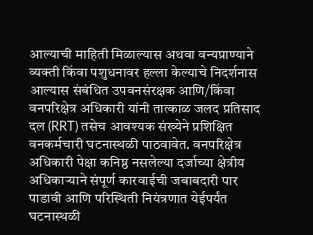आल्याची माहिती मिळाल्यास अथवा वन्यप्राण्याने व्यक्ती किंवा पशुधनावर हल्ला केल्याचे निदर्शनास आल्यास संबंधित उपवनसंरक्षक आणि/किंवा वनपरिक्षेत्र अधिकारी यांनी तात्काळ जलद प्रतिसाद दल (RRT) तसेच आवश्यक संख्येने प्रशिक्षित वनकर्मचारी घटनास्थळी पाठवावेत. वनपरिक्षेत्र अधिकारी पेक्षा कनिष्ठ नसलेल्या दर्जाच्या क्षेत्रीय अधिकाऱ्याने संपूर्ण कारवाईची जबाबदारी पार पाडावी आणि परिस्थिती नियंत्रणात येईपर्यंत घटनास्थळी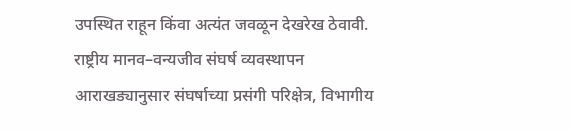उपस्थित राहून किंवा अत्यंत जवळून देखरेख ठेवावी. राष्ट्रीय मानव–वन्यजीव संघर्ष व्यवस्थापन आराखड्यानुसार संघर्षाच्या प्रसंगी परिक्षेत्र, विभागीय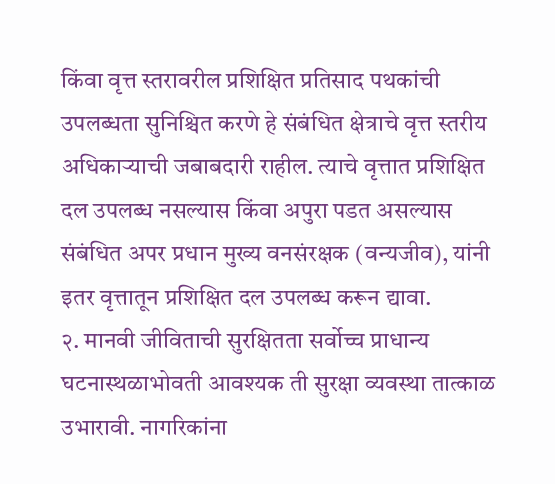किंवा वृत्त स्तरावरील प्रशिक्षित प्रतिसाद पथकांची उपलब्धता सुनिश्चित करणे हे संबंधित क्षेत्राचे वृत्त स्तरीय अधिकाऱ्याची जबाबदारी राहील. त्याचे वृत्तात प्रशिक्षित दल उपलब्ध नसल्यास किंवा अपुरा पडत असल्यास संबंधित अपर प्रधान मुख्य वनसंरक्षक (वन्यजीव), यांनी इतर वृत्तातून प्रशिक्षित दल उपलब्ध करून द्यावा.
२. मानवी जीविताची सुरक्षितता सर्वोच्च प्राधान्य
घटनास्थळाभोवती आवश्यक ती सुरक्षा व्यवस्था तात्काळ उभारावी. नागरिकांना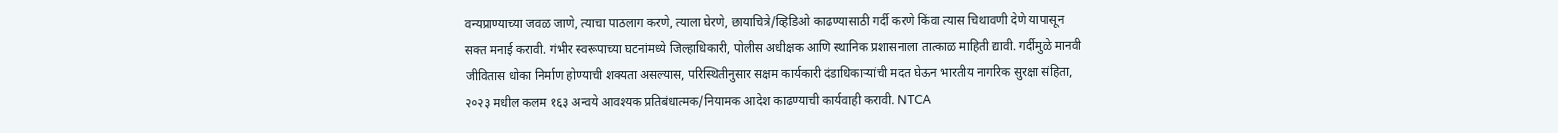वन्यप्राण्याच्या जवळ जाणे, त्याचा पाठलाग करणे, त्याला घेरणे, छायाचित्रे/व्हिडिओ काढण्यासाठी गर्दी करणे किंवा त्यास चिथावणी देणे यापासून सक्त मनाई करावी. गंभीर स्वरूपाच्या घटनांमध्ये जिल्हाधिकारी, पोलीस अधीक्षक आणि स्थानिक प्रशासनाला तात्काळ माहिती द्यावी. गर्दीमुळे मानवी जीवितास धोका निर्माण होण्याची शक्यता असल्यास, परिस्थितीनुसार सक्षम कार्यकारी दंडाधिकाऱ्यांची मदत घेऊन भारतीय नागरिक सुरक्षा संहिता, २०२३ मधील कलम १६३ अन्वये आवश्यक प्रतिबंधात्मक/नियामक आदेश काढण्याची कार्यवाही करावी. NTCA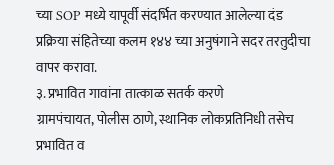च्या SOP मध्ये यापूर्वी संदर्भित करण्यात आलेल्या दंड प्रक्रिया संहितेच्या कलम १४४ च्या अनुषंगाने सदर तरतुदीचा वापर करावा.
३. प्रभावित गावांना तात्काळ सतर्क करणे
ग्रामपंचायत, पोलीस ठाणे, स्थानिक लोकप्रतिनिधी तसेच प्रभावित व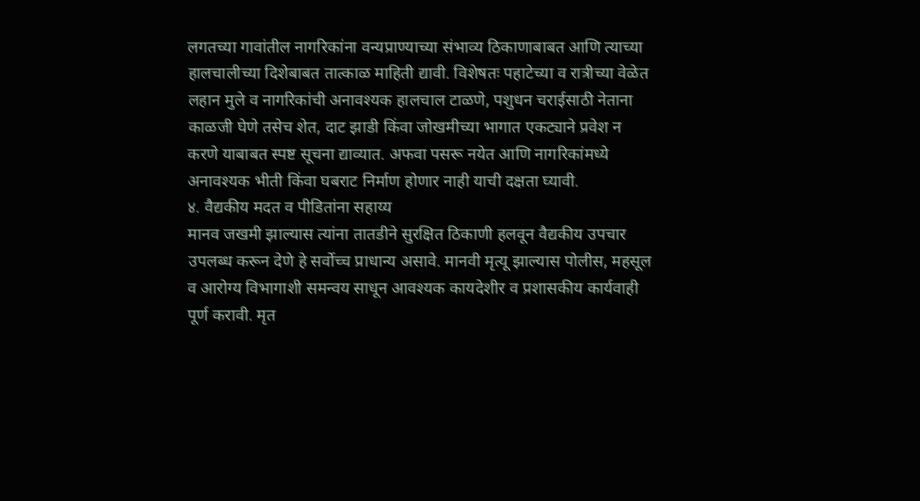लगतच्या गावांतील नागरिकांना वन्यप्राण्याच्या संभाव्य ठिकाणाबाबत आणि त्याच्या हालचालीच्या दिशेबाबत तात्काळ माहिती द्यावी. विशेषतः पहाटेच्या व रात्रीच्या वेळेत लहान मुले व नागरिकांची अनावश्यक हालचाल टाळणे, पशुधन चराईसाठी नेताना काळजी घेणे तसेच शेत, दाट झाडी किंवा जोखमीच्या भागात एकट्याने प्रवेश न करणे याबाबत स्पष्ट सूचना द्याव्यात. अफवा पसरू नयेत आणि नागरिकांमध्ये अनावश्यक भीती किंवा घबराट निर्माण होणार नाही याची दक्षता घ्यावी.
४. वैद्यकीय मदत व पीडितांना सहाय्य
मानव जखमी झाल्यास त्यांना तातडीने सुरक्षित ठिकाणी हलवून वैद्यकीय उपचार उपलब्ध करून देणे हे सर्वोच्च प्राधान्य असावे. मानवी मृत्यू झाल्यास पोलीस, महसूल व आरोग्य विभागाशी समन्वय साधून आवश्यक कायदेशीर व प्रशासकीय कार्यवाही पूर्ण करावी. मृत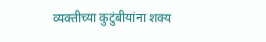व्यक्तीच्या कुटुंबीयांना शक्य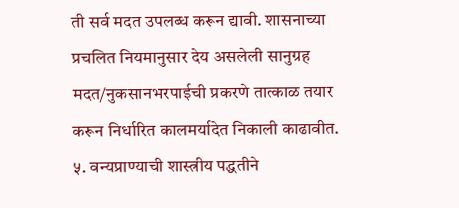ती सर्व मदत उपलब्ध करून द्यावी. शासनाच्या प्रचलित नियमानुसार देय असलेली सानुग्रह मदत/नुकसानभरपाईची प्रकरणे तात्काळ तयार करून निर्धारित कालमर्यादेत निकाली काढावीत.
५. वन्यप्राण्याची शास्त्रीय पद्धतीने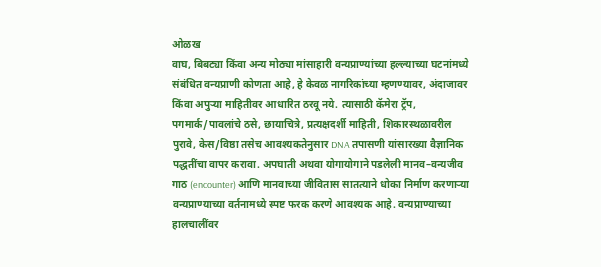ओळख
वाघ, बिबट्या किंवा अन्य मोठ्या मांसाहारी वन्यप्राण्यांच्या हल्ल्याच्या घटनांमध्ये संबंधित वन्यप्राणी कोणता आहे, हे केवळ नागरिकांच्या म्हणण्यावर, अंदाजावर किंवा अपुऱ्या माहितीवर आधारित ठरवू नये. त्यासाठी कॅमेरा ट्रॅप, पगमार्क/पावलांचे ठसे, छायाचित्रे, प्रत्यक्षदर्शी माहिती, शिकारस्थळावरील पुरावे, केस/विष्ठा तसेच आवश्यकतेनुसार DNA तपासणी यांसारख्या वैज्ञानिक पद्धतींचा वापर करावा. अपघाती अथवा योगायोगाने पडलेली मानव–वन्यजीव गाठ (encounter) आणि मानवाच्या जीवितास सातत्याने धोका निर्माण करणाऱ्या वन्यप्राण्याच्या वर्तनामध्ये स्पष्ट फरक करणे आवश्यक आहे. वन्यप्राण्याच्या हालचालींवर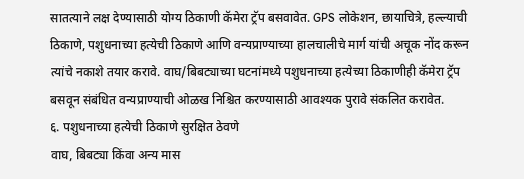सातत्याने लक्ष देण्यासाठी योग्य ठिकाणी कॅमेरा ट्रॅप बसवावेत. GPS लोकेशन, छायाचित्रे, हल्ल्याची ठिकाणे, पशुधनाच्या हत्येची ठिकाणे आणि वन्यप्राण्याच्या हालचालीचे मार्ग यांची अचूक नोंद करून त्यांचे नकाशे तयार करावे. वाघ/बिबट्याच्या घटनांमध्ये पशुधनाच्या हत्येच्या ठिकाणीही कॅमेरा ट्रॅप बसवून संबंधित वन्यप्राण्याची ओळख निश्चित करण्यासाठी आवश्यक पुरावे संकलित करावेत.
६. पशुधनाच्या हत्येची ठिकाणे सुरक्षित ठेवणे
वाघ, बिबट्या किंवा अन्य मास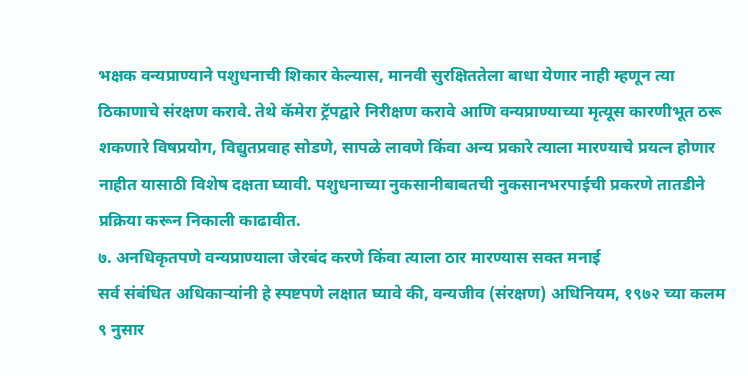भक्षक वन्यप्राण्याने पशुधनाची शिकार केल्यास, मानवी सुरक्षिततेला बाधा येणार नाही म्हणून त्या ठिकाणाचे संरक्षण करावे. तेथे कॅमेरा ट्रॅपद्वारे निरीक्षण करावे आणि वन्यप्राण्याच्या मृत्यूस कारणीभूत ठरू शकणारे विषप्रयोग, विद्युतप्रवाह सोडणे, सापळे लावणे किंवा अन्य प्रकारे त्याला मारण्याचे प्रयत्न होणार नाहीत यासाठी विशेष दक्षता घ्यावी. पशुधनाच्या नुकसानीबाबतची नुकसानभरपाईची प्रकरणे तातडीने प्रक्रिया करून निकाली काढावीत.
७. अनधिकृतपणे वन्यप्राण्याला जेरबंद करणे किंवा त्याला ठार मारण्यास सक्त मनाई
सर्व संबंधित अधिकाऱ्यांनी हे स्पष्टपणे लक्षात घ्यावे की, वन्यजीव (संरक्षण) अधिनियम, १९७२ च्या कलम ९ नुसार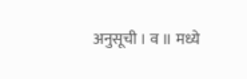अनुसूची । व ॥ मध्ये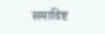समाविष्ट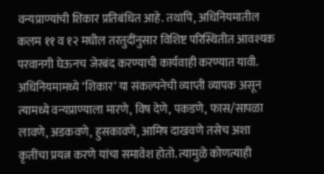वन्यप्राण्यांची शिकार प्रतिबंधित आहे. तथापि, अधिनियमातील कलम ११ व १२ मधील तरतुदींनुसार विशिष्ट परिस्थितीत आवश्यक परवानगी घेऊनच जेरबंद करण्याची कार्यवाही करण्यात यावी.
अधिनियमामध्ये ‘शिकार’ या संकल्पनेची व्याप्ती व्यापक असून त्यामध्ये वन्यप्राण्याला मारणे, विष देणे, पकडणे, फास/सापळा लावणे, अडकवणे, हुसकावणे, आमिष दाखवणे तसेच अशा कृतींचा प्रयत्न करणे यांचा समावेश होतो. त्यामुळे कोणत्याही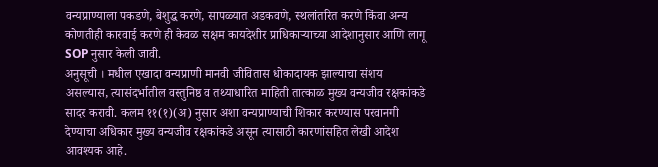वन्यप्राण्याला पकडणे, बेशुद्ध करणे, सापळ्यात अडकवणे, स्थलांतरित करणे किंवा अन्य कोणतीही कारवाई करणे ही केवळ सक्षम कायदेशीर प्राधिकाऱ्याच्या आदेशानुसार आणि लागू SOP नुसार केली जावी.
अनुसूची । मधील एखादा वन्यप्राणी मानवी जीवितास धोकादायक झाल्याचा संशय असल्यास, त्यासंदर्भातील वस्तुनिष्ठ व तथ्याधारित माहिती तात्काळ मुख्य वन्यजीव रक्षकांकडे सादर करावी. कलम ११(१)(अ) नुसार अशा वन्यप्राण्याची शिकार करण्यास परवानगी देण्याचा अधिकार मुख्य वन्यजीव रक्षकांकडे असून त्यासाठी कारणांसहित लेखी आदेश आवश्यक आहे.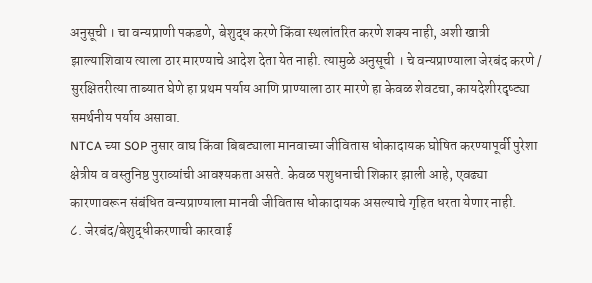अनुसूची । चा वन्यप्राणी पकडणे, बेशुद्ध करणे किंवा स्थलांतरित करणे शक्य नाही, अशी खात्री झाल्याशिवाय त्याला ठार मारण्याचे आदेश देता येत नाही. त्यामुळे अनुसूची । चे वन्यप्राण्याला जेरबंद करणे / सुरक्षितरीत्या ताब्यात घेणे हा प्रथम पर्याय आणि प्राण्याला ठार मारणे हा केवळ शेवटचा, कायदेशीरदृष्ट्या समर्थनीय पर्याय असावा.
NTCA च्या SOP नुसार वाघ किंवा बिबट्याला मानवाच्या जीवितास धोकादायक घोषित करण्यापूर्वी पुरेशा क्षेत्रीय व वस्तुनिष्ठ पुराव्यांची आवश्यकता असते. केवळ पशुधनाची शिकार झाली आहे, एवढ्या कारणावरून संबंधित वन्यप्राण्याला मानवी जीवितास धोकादायक असल्याचे गृहित धरता येणार नाही.
८. जेरबंद/बेशुद्धीकरणाची कारवाई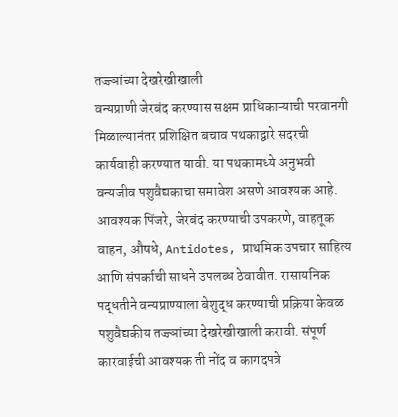तज्ज्ञांच्या देखरेखीखाली
वन्यप्राणी जेरबंद करण्यास सक्षम प्राधिकाऱ्याची परवानगी मिळाल्यानंतर प्रशिक्षित बचाव पथकाद्वारे सदरची कार्यवाही करण्यात यावी. या पथकामध्ये अनुभवी वन्यजीव पशुवैद्यकाचा समावेश असणे आवश्यक आहे. आवश्यक पिंजरे, जेरबंद करण्याची उपकरणे, वाहतूक वाहन, औषधे, Antidotes, प्राथमिक उपचार साहित्य आणि संपर्काची साधने उपलब्ध ठेवावीत. रासायनिक पद्धतीने वन्यप्राण्याला बेशुद्ध करण्याची प्रक्रिया केवळ पशुवैद्यकीय तज्ज्ञांच्या देखरेखीखाली करावी. संपूर्ण कारवाईची आवश्यक ती नोंद व कागदपत्रे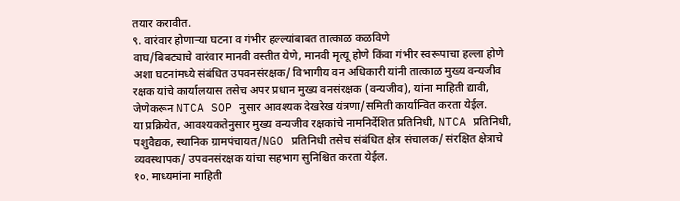तयार करावीत.
९. वारंवार होणाऱ्या घटना व गंभीर हल्ल्यांबाबत तात्काळ कळविणे
वाघ/बिबट्याचे वारंवार मानवी वस्तीत येणे, मानवी मृत्यू होणे किंवा गंभीर स्वरूपाचा हल्ला होणे अशा घटनांमध्ये संबंधित उपवनसंरक्षक/ विभागीय वन अधिकारी यांनी तात्काळ मुख्य वन्यजीव रक्षक यांचे कार्यालयास तसेच अपर प्रधान मुख्य वनसंरक्षक (वन्यजीव), यांना माहिती द्यावी, जेणेकरून NTCA SOP नुसार आवश्यक देखरेख यंत्रणा/समिती कार्यान्वित करता येईल.
या प्रक्रियेत, आवश्यकतेनुसार मुख्य वन्यजीव रक्षकांचे नामनिर्देशित प्रतिनिधी, NTCA प्रतिनिधी, पशुवैद्यक, स्थानिक ग्रामपंचायत/NGO प्रतिनिधी तसेच संबंधित क्षेत्र संचालक/ संरक्षित क्षेत्राचे व्यवस्थापक/ उपवनसंरक्षक यांचा सहभाग सुनिश्चित करता येईल.
१०. माध्यमांना माहिती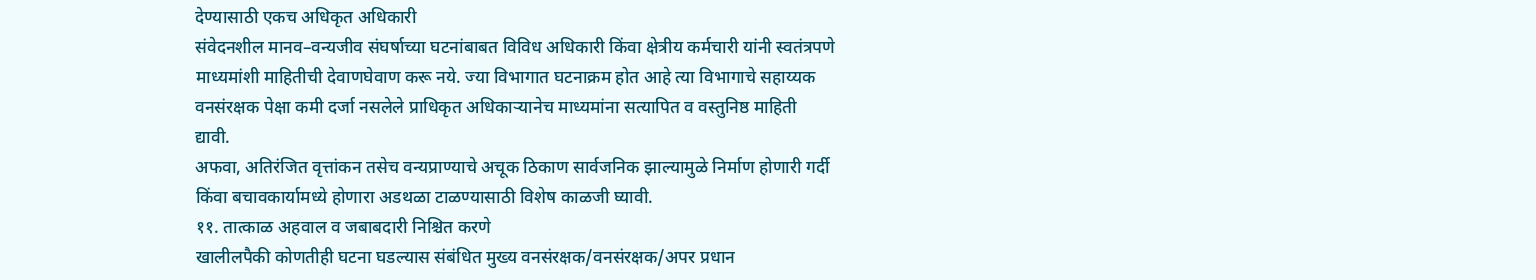देण्यासाठी एकच अधिकृत अधिकारी
संवेदनशील मानव–वन्यजीव संघर्षाच्या घटनांबाबत विविध अधिकारी किंवा क्षेत्रीय कर्मचारी यांनी स्वतंत्रपणे माध्यमांशी माहितीची देवाणघेवाण करू नये. ज्या विभागात घटनाक्रम होत आहे त्या विभागाचे सहाय्यक वनसंरक्षक पेक्षा कमी दर्जा नसलेले प्राधिकृत अधिकाऱ्यानेच माध्यमांना सत्यापित व वस्तुनिष्ठ माहिती द्यावी.
अफवा, अतिरंजित वृत्तांकन तसेच वन्यप्राण्याचे अचूक ठिकाण सार्वजनिक झाल्यामुळे निर्माण होणारी गर्दी किंवा बचावकार्यामध्ये होणारा अडथळा टाळण्यासाठी विशेष काळजी घ्यावी.
११. तात्काळ अहवाल व जबाबदारी निश्चित करणे
खालीलपैकी कोणतीही घटना घडल्यास संबंधित मुख्य वनसंरक्षक/वनसंरक्षक/अपर प्रधान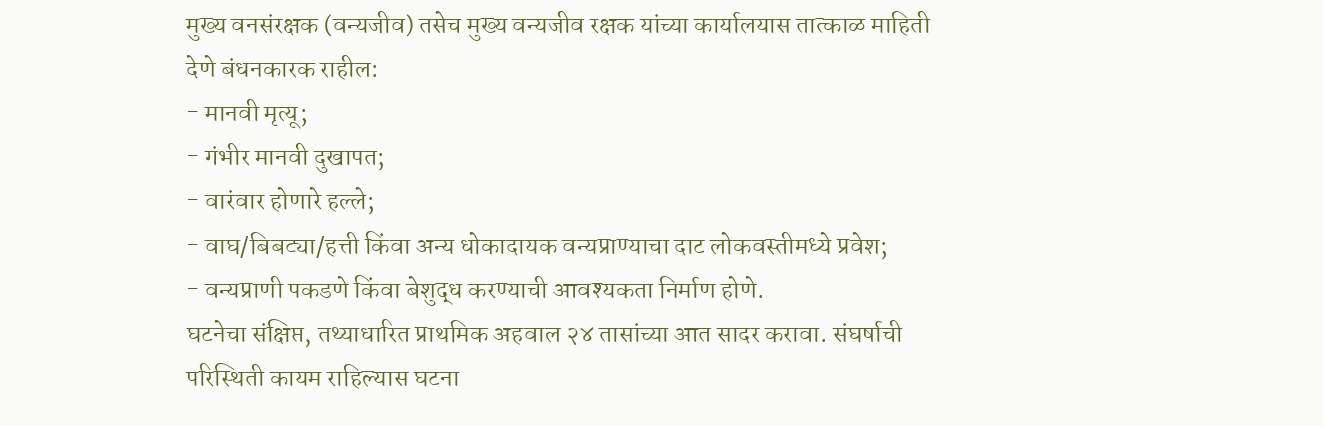मुख्य वनसंरक्षक (वन्यजीव) तसेच मुख्य वन्यजीव रक्षक यांच्या कार्यालयास तात्काळ माहिती देणे बंधनकारक राहील:
- मानवी मृत्यू;
- गंभीर मानवी दुखापत;
- वारंवार होणारे हल्ले;
- वाघ/बिबट्या/हत्ती किंवा अन्य धोकादायक वन्यप्राण्याचा दाट लोकवस्तीमध्ये प्रवेश;
- वन्यप्राणी पकडणे किंवा बेशुद्ध करण्याची आवश्यकता निर्माण होणे.
घटनेचा संक्षिप्त, तथ्याधारित प्राथमिक अहवाल २४ तासांच्या आत सादर करावा. संघर्षाची परिस्थिती कायम राहिल्यास घटना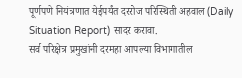पूर्णपणे नियंत्रणात येईपर्यंत दररोज परिस्थिती अहवाल (Daily Situation Report) सादर करावा.
सर्व परिक्षेत्र प्रमुखांनी दरमहा आपल्या विभागातील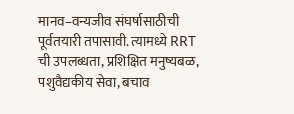मानव–वन्यजीव संघर्षासाठीची पूर्वतयारी तपासावी. त्यामध्ये RRT ची उपलब्धता, प्रशिक्षित मनुष्यबळ, पशुवैद्यकीय सेवा, बचाव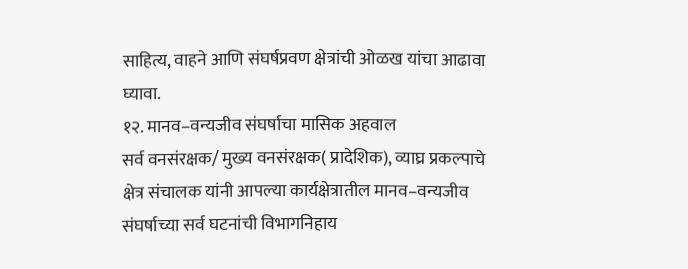साहित्य, वाहने आणि संघर्षप्रवण क्षेत्रांची ओळख यांचा आढावा घ्यावा.
१२. मानव–वन्यजीव संघर्षाचा मासिक अहवाल
सर्व वनसंरक्षक/ मुख्य वनसंरक्षक( प्रादेशिक), व्याघ्र प्रकल्पाचे क्षेत्र संचालक यांनी आपल्या कार्यक्षेत्रातील मानव–वन्यजीव संघर्षाच्या सर्व घटनांची विभागनिहाय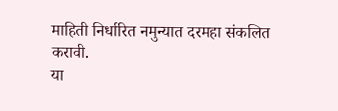माहिती निर्धारित नमुन्यात दरमहा संकलित करावी.
या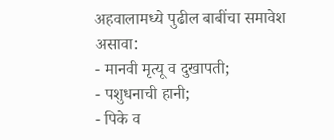अहवालामध्ये पुढील बाबींचा समावेश असावा:
- मानवी मृत्यू व दुखापती;
- पशुधनाची हानी;
- पिके व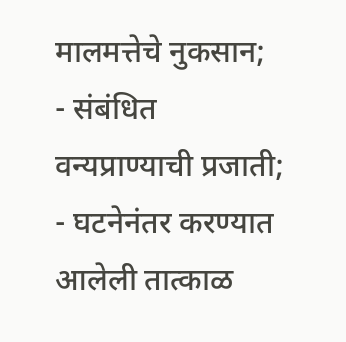मालमत्तेचे नुकसान;
- संबंधित वन्यप्राण्याची प्रजाती;
- घटनेनंतर करण्यात आलेली तात्काळ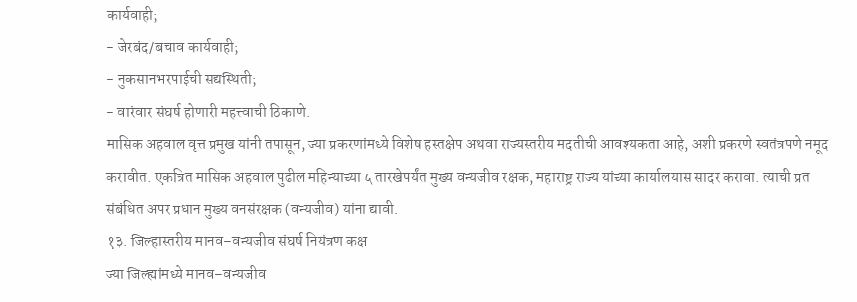कार्यवाही;
- जेरबंद/बचाव कार्यवाही;
- नुकसानभरपाईची सद्यस्थिती;
- वारंवार संघर्ष होणारी महत्त्वाची ठिकाणे.
मासिक अहवाल वृत्त प्रमुख यांनी तपासून, ज्या प्रकरणांमध्ये विशेष हस्तक्षेप अथवा राज्यस्तरीय मदतीची आवश्यकता आहे, अशी प्रकरणे स्वतंत्रपणे नमूद करावीत. एकत्रित मासिक अहवाल पुढील महिन्याच्या ५ तारखेपर्यंत मुख्य वन्यजीव रक्षक, महाराष्ट्र राज्य यांच्या कार्यालयास सादर करावा. त्याची प्रत संबंधित अपर प्रधान मुख्य वनसंरक्षक (वन्यजीव) यांना द्यावी.
१३. जिल्हास्तरीय मानव–वन्यजीव संघर्ष नियंत्रण कक्ष
ज्या जिल्ह्यांमध्ये मानव–वन्यजीव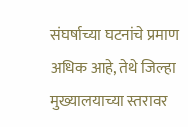संघर्षाच्या घटनांचे प्रमाण अधिक आहे, तेथे जिल्हा मुख्यालयाच्या स्तरावर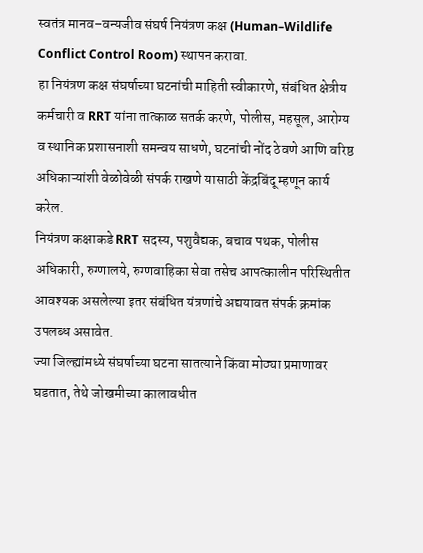स्वतंत्र मानव–वन्यजीव संघर्ष नियंत्रण कक्ष (Human–Wildlife Conflict Control Room) स्थापन करावा.
हा नियंत्रण कक्ष संघर्षाच्या घटनांची माहिती स्वीकारणे, संबंधित क्षेत्रीय कर्मचारी व RRT यांना तात्काळ सतर्क करणे, पोलीस, महसूल, आरोग्य व स्थानिक प्रशासनाशी समन्वय साधणे, घटनांची नोंद ठेवणे आणि वरिष्ठ अधिकाऱ्यांशी वेळोवेळी संपर्क राखणे यासाठी केंद्रबिंदू म्हणून कार्य करेल.
नियंत्रण कक्षाकडे RRT सदस्य, पशुवैद्यक, बचाव पथक, पोलीस अधिकारी, रुग्णालये, रुग्णवाहिका सेवा तसेच आपत्कालीन परिस्थितीत आवश्यक असलेल्या इतर संबंधित यंत्रणांचे अद्ययावत संपर्क क्रमांक उपलब्ध असावेत.
ज्या जिल्ह्यांमध्ये संघर्षाच्या घटना सातत्याने किंवा मोठ्या प्रमाणावर घडतात, तेथे जोखमीच्या कालावधीत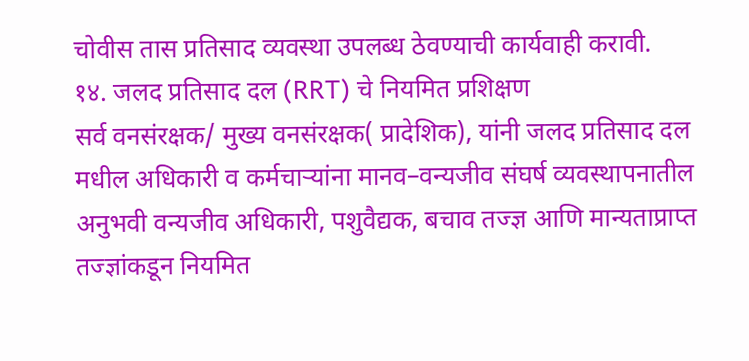चोवीस तास प्रतिसाद व्यवस्था उपलब्ध ठेवण्याची कार्यवाही करावी.
१४. जलद प्रतिसाद दल (RRT) चे नियमित प्रशिक्षण
सर्व वनसंरक्षक/ मुख्य वनसंरक्षक( प्रादेशिक), यांनी जलद प्रतिसाद दल मधील अधिकारी व कर्मचाऱ्यांना मानव–वन्यजीव संघर्ष व्यवस्थापनातील अनुभवी वन्यजीव अधिकारी, पशुवैद्यक, बचाव तज्ज्ञ आणि मान्यताप्राप्त तज्ज्ञांकडून नियमित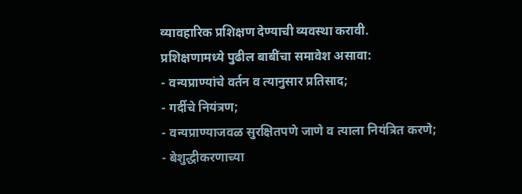व्यावहारिक प्रशिक्षण देण्याची व्यवस्था करावी.
प्रशिक्षणामध्ये पुढील बाबींचा समावेश असावा:
- वन्यप्राण्यांचे वर्तन व त्यानुसार प्रतिसाद;
- गर्दीचे नियंत्रण;
- वन्यप्राण्याजवळ सुरक्षितपणे जाणे व त्याला नियंत्रित करणे;
- बेशुद्धीकरणाच्या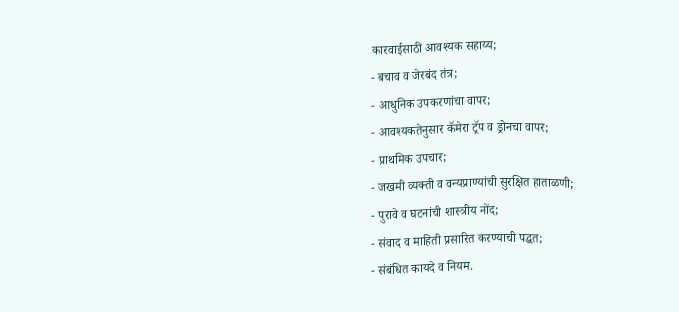कारवाईसाठी आवश्यक सहाय्य;
- बचाव व जेरबंद तंत्र;
- आधुनिक उपकरणांचा वापर;
- आवश्यकतेनुसार कॅमेरा ट्रॅप व ड्रोनचा वापर;
- प्राथमिक उपचार;
- जखमी व्यक्ती व वन्यप्राण्यांची सुरक्षित हाताळणी;
- पुरावे व घटनांची शास्त्रीय नोंद;
- संवाद व माहिती प्रसारित करण्याची पद्धत;
- संबंधित कायदे व नियम.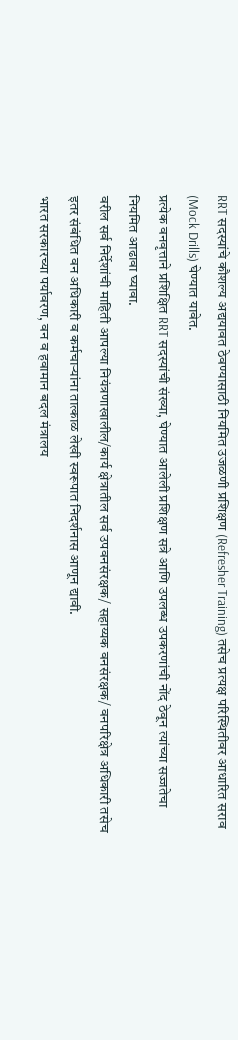RRT सदस्यांचे कौशल्य अद्ययावत ठेवण्यासाठी नियमित उजळणी प्रशिक्षण (Refresher Training) तसेच प्रत्यक्ष परिस्थितीवर आधारित सराव (Mock Drills) घेण्यात यावेत.
प्रत्येक वनवृत्ताने प्रशिक्षित RRT सदस्यांची संख्या, घेण्यात आलेली प्रशिक्षण सत्रे आणि उपलब्ध उपकरणांची नोंद ठेवून त्यांच्या सज्जतेचा नियमित आढावा घ्यावा.
वरील सर्व निर्देशांची माहिती आपल्या नियंत्रणाखालील/कार्य क्षेत्रातील सर्व उपवनसंरक्षक/ सहाय्यक वनसंरक्षक/ वनपरिक्षेत्र अधिकारी तसेच इतर संबंधित वन अधिकारी व कर्मचाऱ्यांना तात्काळ लेखी स्वरूपात निदर्शनास आणून द्यावी.
भारत सरकारच्या पर्यावरण, वन व हवामान बदल मंत्रालय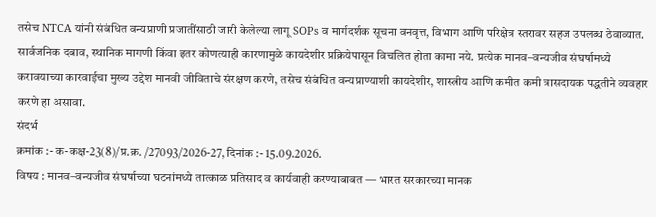तसेच NTCA यांनी संबंधित वन्यप्राणी प्रजातींसाठी जारी केलेल्या लागू SOPs व मार्गदर्शक सूचना वनवृत्त, विभाग आणि परिक्षेत्र स्तरावर सहज उपलब्ध ठेवाव्यात.
सार्वजनिक दबाव, स्थानिक मागणी किंवा इतर कोणत्याही कारणामुळे कायदेशीर प्रक्रियेपासून विचलित होता कामा नये. प्रत्येक मानव–वन्यजीव संघर्षामध्ये करावयाच्या कारवाईचा मुख्य उद्देश मानवी जीविताचे संरक्षण करणे, तसेच संबंधित वन्यप्राण्याशी कायदेशीर, शास्त्रीय आणि कमीत कमी त्रासदायक पद्धतीने व्यवहार करणे हा असावा.
संदर्भ
क्रमांक :- क-कक्ष-23(8)/प्र.क्र. /27093/2026-27, दिनांक :- 15.09.2026.
विषय : मानव–वन्यजीव संघर्षाच्या घटनांमध्ये तात्काळ प्रतिसाद व कार्यवाही करण्याबाबत — भारत सरकारच्या मानक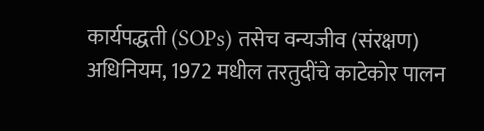कार्यपद्धती (SOPs) तसेच वन्यजीव (संरक्षण) अधिनियम, 1972 मधील तरतुदींचे काटेकोर पालन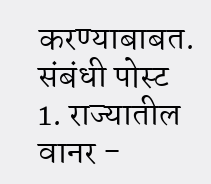करण्याबाबत.
संबंधी पोस्ट
1. राज्यातील वानर -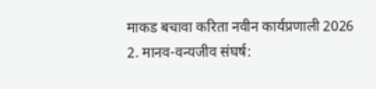माकड बचावा करिता नवीन कार्यप्रणाली 2026
2. मानव-वन्यजीव संघर्ष: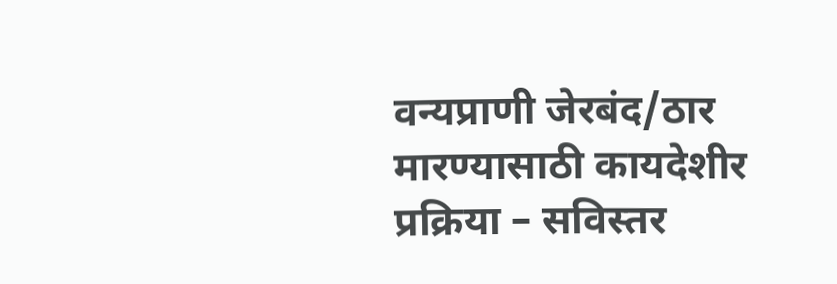वन्यप्राणी जेरबंद/ठार मारण्यासाठी कायदेशीर प्रक्रिया – सविस्तर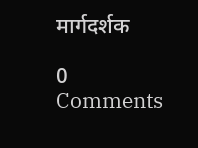मार्गदर्शक

0 Comments